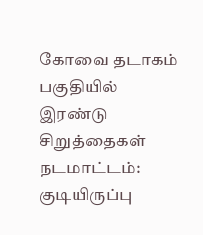கோவை தடாகம் பகுதியில் இரண்டு சிறுத்தைகள் நடமாட்டம்: குடியிருப்பு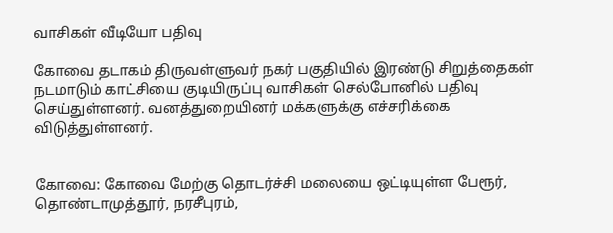வாசிகள் வீடியோ பதிவு

கோவை தடாகம் திருவள்ளுவர் நகர் பகுதியில் இரண்டு சிறுத்தைகள் நடமாடும் காட்சியை குடியிருப்பு வாசிகள் செல்போனில் பதிவு செய்துள்ளனர். வனத்துறையினர் மக்களுக்கு எச்சரிக்கை விடுத்துள்ளனர்.


கோவை: கோவை மேற்கு தொடர்ச்சி மலையை ஒட்டியுள்ள பேரூர், தொண்டாமுத்தூர், நரசீபுரம்,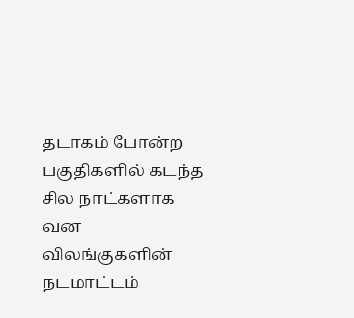தடாகம் போன்ற பகுதிகளில் கடந்த சில நாட்களாக வன விலங்குகளின் நடமாட்டம்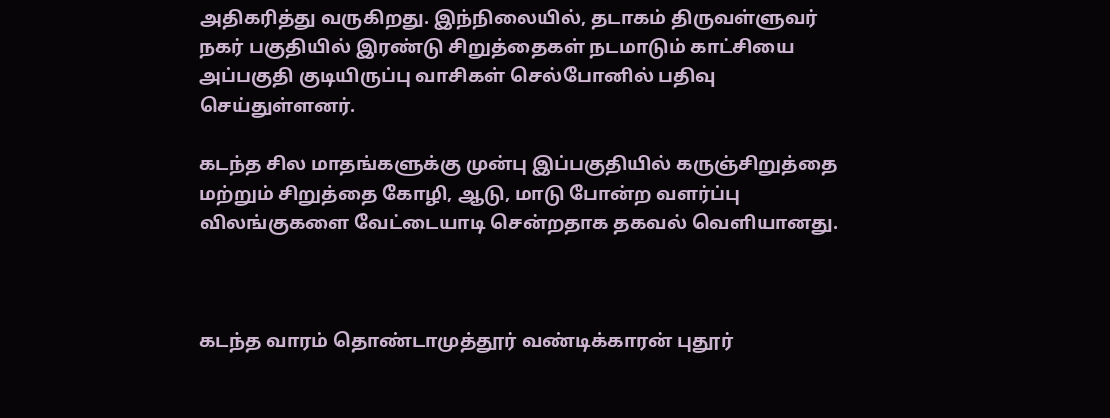அதிகரித்து வருகிறது. இந்நிலையில், தடாகம் திருவள்ளுவர் நகர் பகுதியில் இரண்டு சிறுத்தைகள் நடமாடும் காட்சியை அப்பகுதி குடியிருப்பு வாசிகள் செல்போனில் பதிவு செய்துள்ளனர்.

கடந்த சில மாதங்களுக்கு முன்பு இப்பகுதியில் கருஞ்சிறுத்தை மற்றும் சிறுத்தை கோழி, ஆடு, மாடு போன்ற வளர்ப்பு விலங்குகளை வேட்டையாடி சென்றதாக தகவல் வெளியானது.



கடந்த வாரம் தொண்டாமுத்தூர் வண்டிக்காரன் புதூர்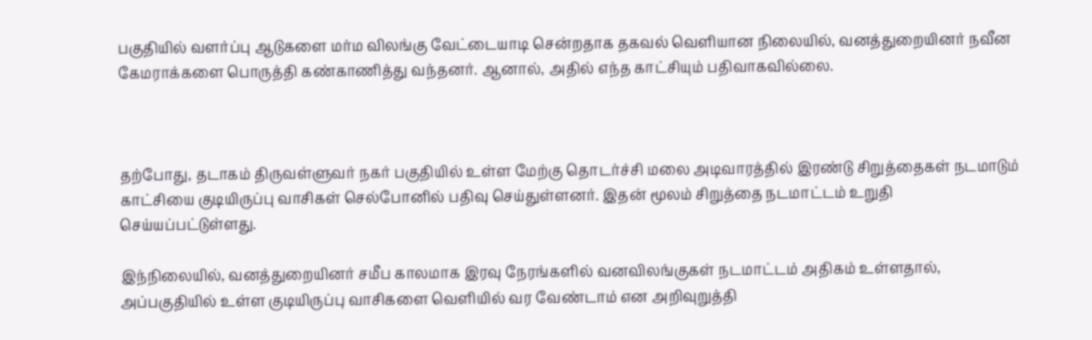பகுதியில் வளர்ப்பு ஆடுகளை மர்ம விலங்கு வேட்டையாடி சென்றதாக தகவல் வெளியான நிலையில், வனத்துறையினர் நவீன கேமராக்களை பொருத்தி கண்காணித்து வந்தனர். ஆனால், அதில் எந்த காட்சியும் பதிவாகவில்லை.



தற்போது, தடாகம் திருவள்ளுவர் நகர் பகுதியில் உள்ள மேற்கு தொடர்ச்சி மலை அடிவாரத்தில் இரண்டு சிறுத்தைகள் நடமாடும் காட்சியை குடியிருப்பு வாசிகள் செல்போனில் பதிவு செய்துள்ளனர். இதன் மூலம் சிறுத்தை நடமாட்டம் உறுதி செய்யப்பட்டுள்ளது.

இந்நிலையில், வனத்துறையினர் சமீப காலமாக இரவு நேரங்களில் வனவிலங்குகள் நடமாட்டம் அதிகம் உள்ளதால், அப்பகுதியில் உள்ள குடியிருப்பு வாசிகளை வெளியில் வர வேண்டாம் என அறிவுறுத்தி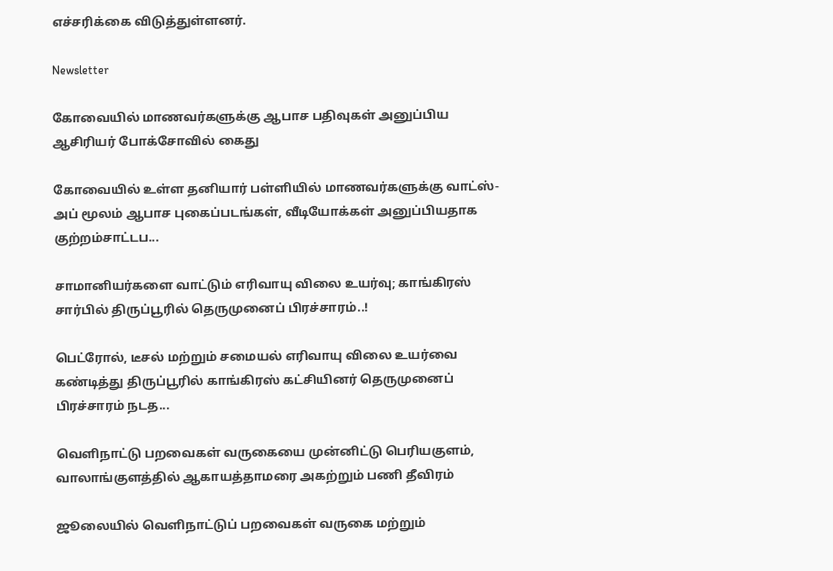எச்சரிக்கை விடுத்துள்ளனர்.

Newsletter

கோவையில் மாணவர்களுக்கு ஆபாச பதிவுகள் அனுப்பிய ஆசிரியர் போக்சோவில் கைது

கோவையில் உள்ள தனியார் பள்ளியில் மாணவர்களுக்கு வாட்ஸ்-அப் மூலம் ஆபாச புகைப்படங்கள், வீடியோக்கள் அனுப்பியதாக குற்றம்சாட்டப...

சாமானியர்களை வாட்டும் எரிவாயு விலை உயர்வு; காங்கிரஸ் சார்பில் திருப்பூரில் தெருமுனைப் பிரச்சாரம்..!

பெட்ரோல், டீசல் மற்றும் சமையல் எரிவாயு விலை உயர்வை கண்டித்து திருப்பூரில் காங்கிரஸ் கட்சியினர் தெருமுனைப் பிரச்சாரம் நடத...

வெளிநாட்டு பறவைகள் வருகையை முன்னிட்டு பெரியகுளம், வாலாங்குளத்தில் ஆகாயத்தாமரை அகற்றும் பணி தீவிரம்

ஜூலையில் வெளிநாட்டுப் பறவைகள் வருகை மற்றும்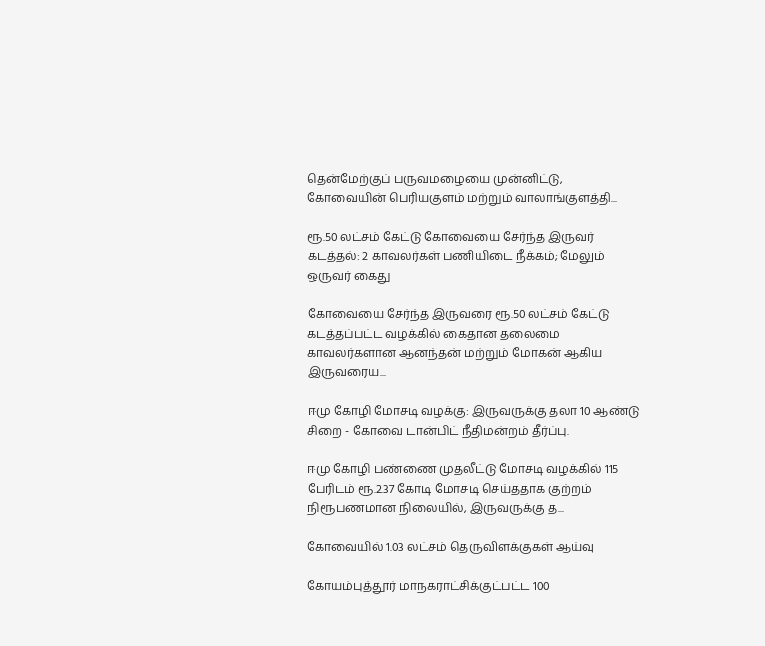தென்மேற்குப் பருவமழையை முன்னிட்டு, கோவையின் பெரியகுளம் மற்றும் வாலாங்குளத்தி...

ரூ.50 லட்சம் கேட்டு கோவையை சேர்ந்த இருவர் கடத்தல்: 2 காவலர்கள் பணியிடை நீக்கம்; மேலும் ஒருவர் கைது

கோவையை சேர்ந்த இருவரை ரூ.50 லட்சம் கேட்டு கடத்தப்பட்ட வழக்கில் கைதான தலைமை காவலர்களான ஆனந்தன் மற்றும் மோகன் ஆகிய இருவரைய...

ஈமு கோழி மோசடி வழக்கு: இருவருக்கு தலா 10 ஆண்டு சிறை - கோவை டான்பிட் நீதிமன்றம் தீர்ப்பு.

ஈமு கோழி பண்ணை முதலீட்டு மோசடி வழக்கில் 115 பேரிடம் ரூ.2.37 கோடி மோசடி செய்ததாக குற்றம் நிரூபணமான நிலையில், இருவருக்கு த...

கோவையில் 1.03 லட்சம் தெருவிளக்குகள் ஆய்வு

கோயம்புத்தூர் மாநகராட்சிக்குட்பட்ட 100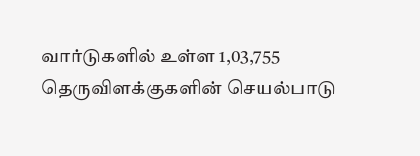வார்டுகளில் உள்ள 1,03,755 தெருவிளக்குகளின் செயல்பாடு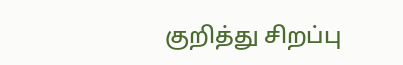குறித்து சிறப்பு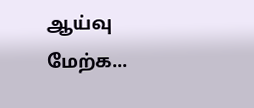ஆய்வு மேற்க...